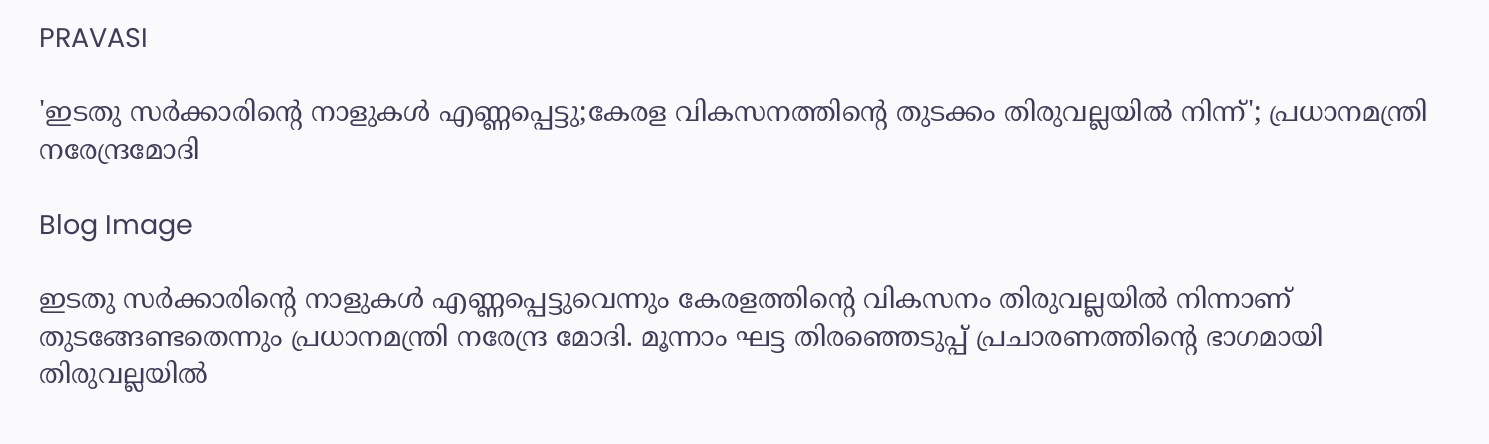PRAVASI

'ഇടതു സര്‍ക്കാരിന്‍റെ നാളുകള്‍ എണ്ണപ്പെട്ടു;കേരള വികസനത്തിന്റെ തുടക്കം തിരുവല്ലയിൽ നിന്ന്'; പ്രധാനമന്ത്രി നരേന്ദ്രമോദി

Blog Image

ഇടതു സർക്കാരിന്റെ നാളുകൾ എണ്ണപ്പെട്ടുവെന്നും കേരളത്തിന്റെ വികസനം തിരുവല്ലയിൽ നിന്നാണ് തുടങ്ങേണ്ടതെന്നും പ്രധാനമന്ത്രി നരേന്ദ്ര മോദി. മൂന്നാം ഘട്ട തിരഞ്ഞെടുപ്പ് പ്രചാരണത്തിന്റെ ഭാഗമായി തിരുവല്ലയിൽ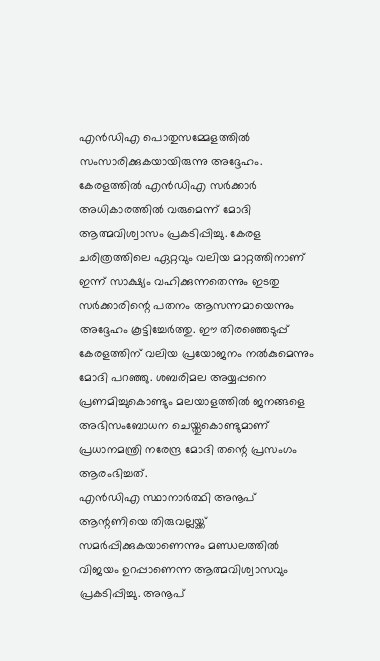എൻഡിഎ പൊതുസമ്മേളത്തിൽ സംസാരിക്കുകയായിരുന്നു അദ്ദേഹം. കേരളത്തിൽ എൻഡിഎ സർക്കാർ അധികാരത്തിൽ വരുമെന്ന് മോദി ആത്മവിശ്വാസം പ്രകടിപ്പിച്ചു. കേരള ചരിത്രത്തിലെ ഏറ്റവും വലിയ മാറ്റത്തിനാണ് ഇന്ന് സാക്ഷ്യം വഹിക്കുന്നതെന്നും ഇടതു സർക്കാരിന്റെ പതനം ആസന്നമായെന്നും അദ്ദേഹം കൂട്ടിച്ചേർത്തു. ഈ തിരഞ്ഞെടുപ്പ് കേരളത്തിന് വലിയ പ്രയോജനം നൽകുമെന്നും മോദി പറഞ്ഞു. ശബരിമല അയ്യപ്പനെ പ്രണമിച്ചുകൊണ്ടും മലയാളത്തിൽ ജനങ്ങളെ അഭിസംബോധന ചെയ്തുകൊണ്ടുമാണ് പ്രധാനമന്ത്രി നരേന്ദ്ര മോദി തന്റെ പ്രസംഗം ആരംഭിച്ചത്.
എൻഡിഎ സ്ഥാനാർത്ഥി അനൂപ് ആന്റണിയെ തിരുവല്ലയ്ക്ക് സമർപ്പിക്കുകയാണെന്നും മണ്ഡലത്തിൽ വിജയം ഉറപ്പാണെന്ന ആത്മവിശ്വാസവും പ്രകടിപ്പിച്ചു. അനൂപ്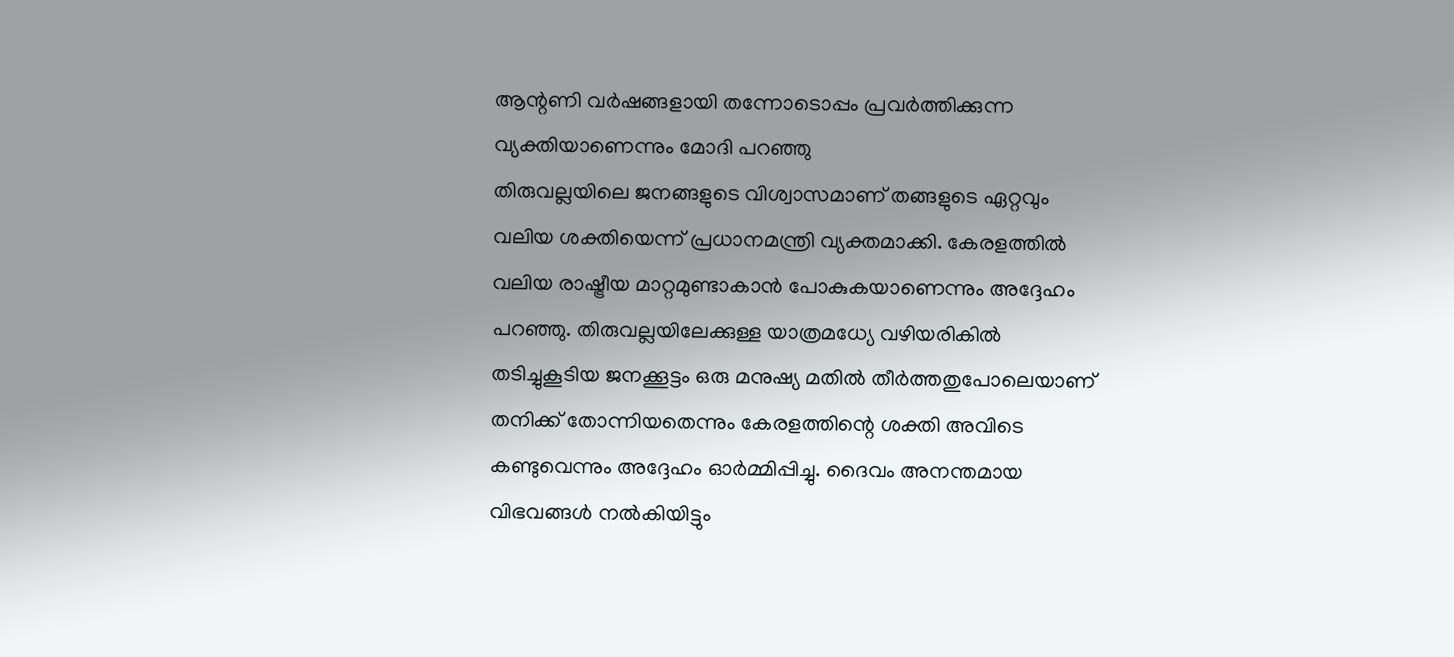ആന്റണി വർഷങ്ങളായി തന്നോടൊപ്പം പ്രവർത്തിക്കുന്ന വ്യക്തിയാണെന്നും മോദി പറഞ്ഞു
തിരുവല്ലയിലെ ജനങ്ങളുടെ വിശ്വാസമാണ് തങ്ങളുടെ ഏറ്റവും വലിയ ശക്തിയെന്ന് പ്രധാനമന്ത്രി വ്യക്തമാക്കി. കേരളത്തിൽ വലിയ രാഷ്ട്രീയ മാറ്റമുണ്ടാകാൻ പോകുകയാണെന്നും അദ്ദേഹം പറഞ്ഞു. തിരുവല്ലയിലേക്കുള്ള യാത്രമധ്യേ വഴിയരികിൽ തടിച്ചുകൂടിയ ജനക്കൂട്ടം ഒരു മനുഷ്യ മതിൽ തീർത്തതുപോലെയാണ് തനിക്ക് തോന്നിയതെന്നും കേരളത്തിന്റെ ശക്തി അവിടെ കണ്ടുവെന്നും അദ്ദേഹം ഓർമ്മിപ്പിച്ചു. ദൈവം അനന്തമായ വിഭവങ്ങൾ നൽകിയിട്ടും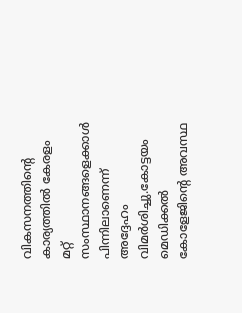വികസനത്തിന്റെ കാര്യത്തിൽ കേരളം മറ്റ് സംസ്ഥാനങ്ങളെക്കാൾ പിന്നിലാണെന്ന് അദ്ദേഹം വിമർശിച്ചു.കോട്ടയം മെഡിക്കൽ കോളേജിന്റെ അവസ്ഥ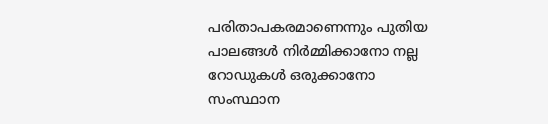പരിതാപകരമാണെന്നും പുതിയ പാലങ്ങൾ നിർമ്മിക്കാനോ നല്ല റോഡുകൾ ഒരുക്കാനോ സംസ്ഥാന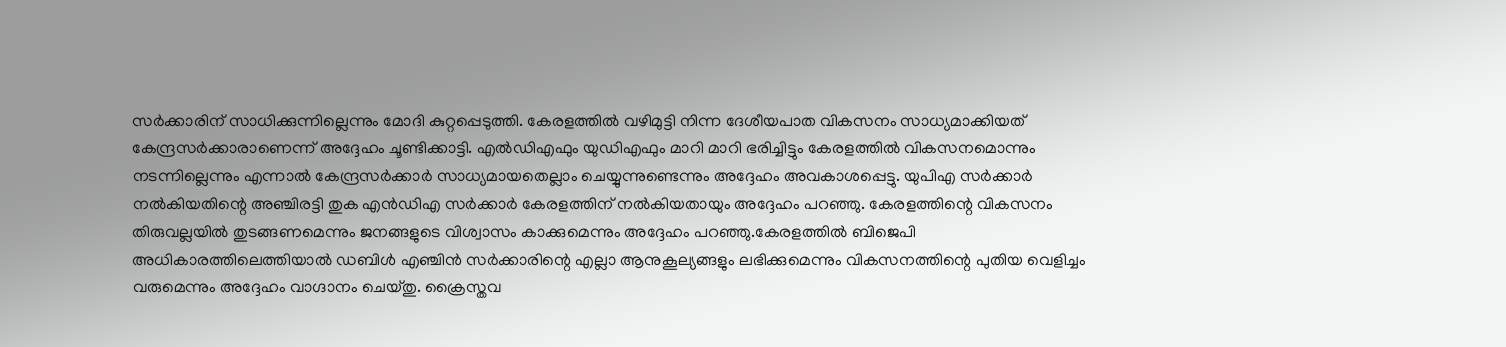സർക്കാരിന് സാധിക്കുന്നില്ലെന്നും മോദി കുറ്റപ്പെടുത്തി. കേരളത്തിൽ വഴിമുട്ടി നിന്ന ദേശീയപാത വികസനം സാധ്യമാക്കിയത് കേന്ദ്രസർക്കാരാണെന്ന് അദ്ദേഹം ചൂണ്ടിക്കാട്ടി. എൽഡിഎഫും യുഡിഎഫും മാറി മാറി ഭരിച്ചിട്ടും കേരളത്തിൽ വികസനമൊന്നും നടന്നില്ലെന്നും എന്നാൽ കേന്ദ്രസർക്കാർ സാധ്യമായതെല്ലാം ചെയ്യുന്നുണ്ടെന്നും അദ്ദേഹം അവകാശപ്പെട്ടു. യുപിഎ സർക്കാർ നൽകിയതിന്റെ അഞ്ചിരട്ടി തുക എൻഡിഎ സർക്കാർ കേരളത്തിന് നൽകിയതായും അദ്ദേഹം പറഞ്ഞു. കേരളത്തിന്റെ വികസനം തിരുവല്ലയിൽ തുടങ്ങണമെന്നും ജനങ്ങളുടെ വിശ്വാസം കാക്കുമെന്നും അദ്ദേഹം പറഞ്ഞു.കേരളത്തിൽ ബിജെപി അധികാരത്തിലെത്തിയാൽ ഡബിൾ എഞ്ചിൻ സർക്കാരിന്റെ എല്ലാ ആനുകൂല്യങ്ങളും ലഭിക്കുമെന്നും വികസനത്തിന്റെ പുതിയ വെളിച്ചം വരുമെന്നും അദ്ദേഹം വാഗ്ദാനം ചെയ്തു. ക്രൈസ്തവ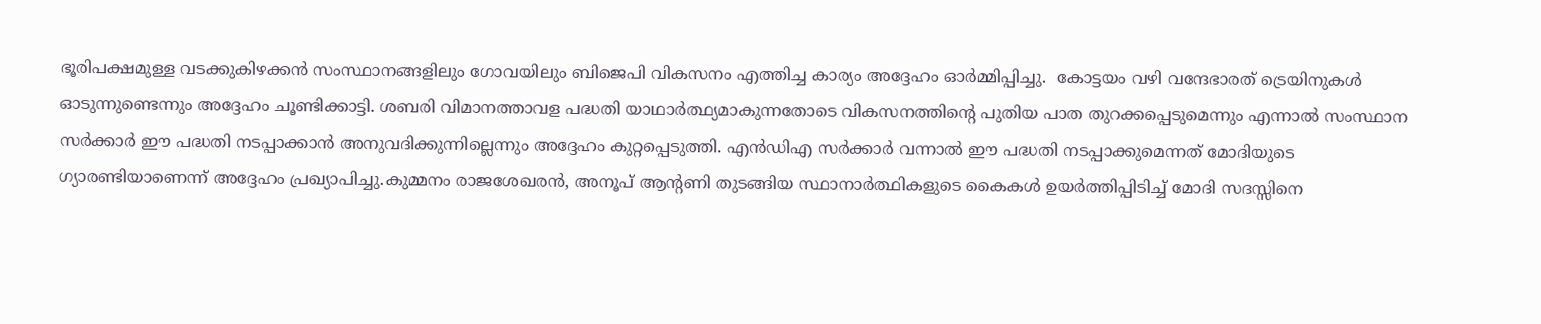ഭൂരിപക്ഷമുള്ള വടക്കുകിഴക്കൻ സംസ്ഥാനങ്ങളിലും ഗോവയിലും ബിജെപി വികസനം എത്തിച്ച കാര്യം അദ്ദേഹം ഓർമ്മിപ്പിച്ചു.  കോട്ടയം വഴി വന്ദേഭാരത് ട്രെയിനുകൾ ഓടുന്നുണ്ടെന്നും അദ്ദേഹം ചൂണ്ടിക്കാട്ടി. ശബരി വിമാനത്താവള പദ്ധതി യാഥാർത്ഥ്യമാകുന്നതോടെ വികസനത്തിന്റെ പുതിയ പാത തുറക്കപ്പെടുമെന്നും എന്നാൽ സംസ്ഥാന സർക്കാർ ഈ പദ്ധതി നടപ്പാക്കാൻ അനുവദിക്കുന്നില്ലെന്നും അദ്ദേഹം കുറ്റപ്പെടുത്തി. എൻഡിഎ സർക്കാർ വന്നാൽ ഈ പദ്ധതി നടപ്പാക്കുമെന്നത് മോദിയുടെ ഗ്യാരണ്ടിയാണെന്ന് അദ്ദേഹം പ്രഖ്യാപിച്ചു.കുമ്മനം രാജശേഖരൻ, അനൂപ് ആന്റണി തുടങ്ങിയ സ്ഥാനാർത്ഥികളുടെ കൈകൾ ഉയർത്തിപ്പിടിച്ച് മോദി സദസ്സിനെ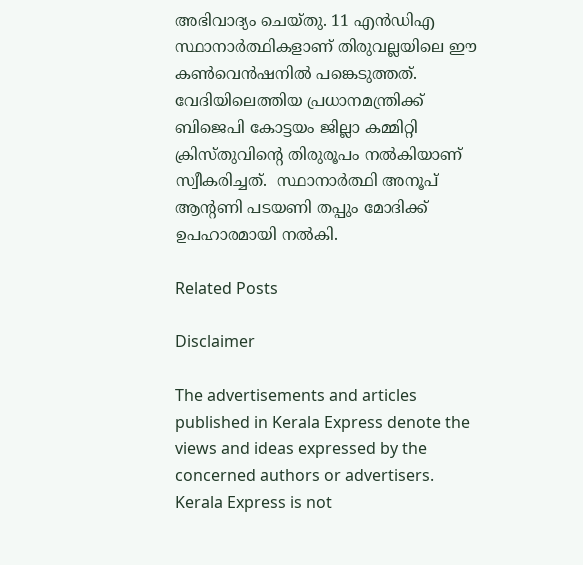അഭിവാദ്യം ചെയ്തു. 11 എൻഡിഎ സ്ഥാനാർത്ഥികളാണ് തിരുവല്ലയിലെ ഈ കൺവെൻഷനിൽ പങ്കെടുത്തത്. വേദിയിലെത്തിയ പ്രധാനമന്ത്രിക്ക് ബിജെപി കോട്ടയം ജില്ലാ കമ്മിറ്റി ക്രിസ്തുവിന്റെ തിരുരൂപം നൽകിയാണ് സ്വീകരിച്ചത്.  സ്ഥാനാർത്ഥി അനൂപ് ആന്റണി പടയണി തപ്പും മോദിക്ക് ഉപഹാരമായി നൽകി.

Related Posts

Disclaimer

The advertisements and articles published in Kerala Express denote the views and ideas expressed by the concerned authors or advertisers. Kerala Express is not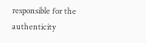responsible for the authenticity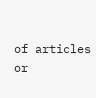of articles or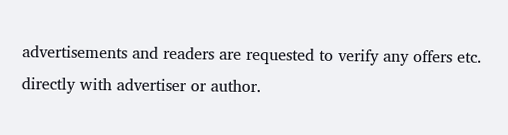advertisements and readers are requested to verify any offers etc. directly with advertiser or author.